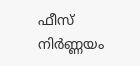ഫീസ് നിർണ്ണയം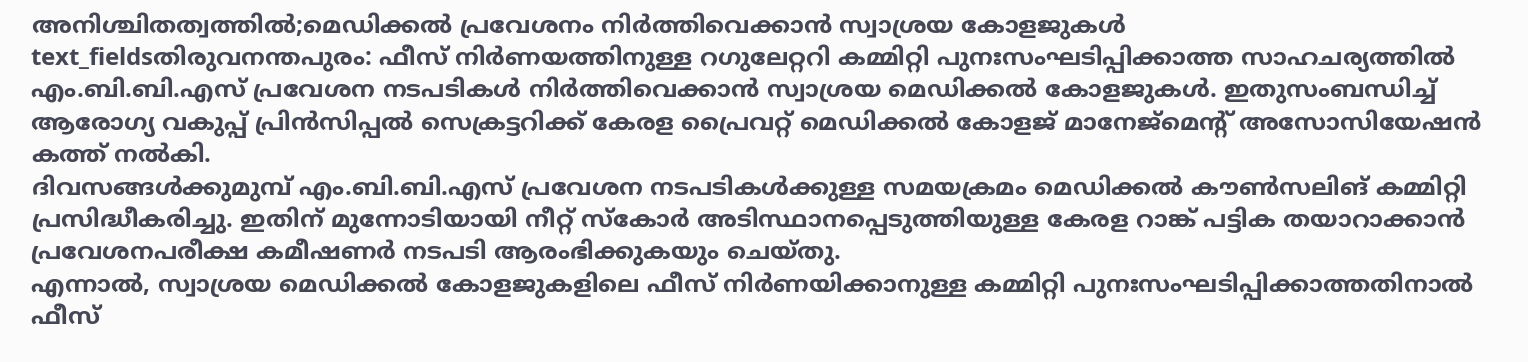അനിശ്ചിതത്വത്തിൽ;മെഡിക്കൽ പ്രവേശനം നിർത്തിവെക്കാൻ സ്വാശ്രയ കോളജുകൾ
text_fieldsതിരുവനന്തപുരം: ഫീസ് നിർണയത്തിനുള്ള റഗുലേറ്ററി കമ്മിറ്റി പുനഃസംഘടിപ്പിക്കാത്ത സാഹചര്യത്തിൽ എം.ബി.ബി.എസ് പ്രവേശന നടപടികൾ നിർത്തിവെക്കാൻ സ്വാശ്രയ മെഡിക്കൽ കോളജുകൾ. ഇതുസംബന്ധിച്ച് ആരോഗ്യ വകുപ്പ് പ്രിൻസിപ്പൽ സെക്രട്ടറിക്ക് കേരള പ്രൈവറ്റ് മെഡിക്കൽ കോളജ് മാനേജ്മെന്റ് അസോസിയേഷൻ കത്ത് നൽകി.
ദിവസങ്ങൾക്കുമുമ്പ് എം.ബി.ബി.എസ് പ്രവേശന നടപടികൾക്കുള്ള സമയക്രമം മെഡിക്കൽ കൗൺസലിങ് കമ്മിറ്റി പ്രസിദ്ധീകരിച്ചു. ഇതിന് മുന്നോടിയായി നീറ്റ് സ്കോർ അടിസ്ഥാനപ്പെടുത്തിയുള്ള കേരള റാങ്ക് പട്ടിക തയാറാക്കാൻ പ്രവേശനപരീക്ഷ കമീഷണർ നടപടി ആരംഭിക്കുകയും ചെയ്തു.
എന്നാൽ, സ്വാശ്രയ മെഡിക്കൽ കോളജുകളിലെ ഫീസ് നിർണയിക്കാനുള്ള കമ്മിറ്റി പുനഃസംഘടിപ്പിക്കാത്തതിനാൽ ഫീസ്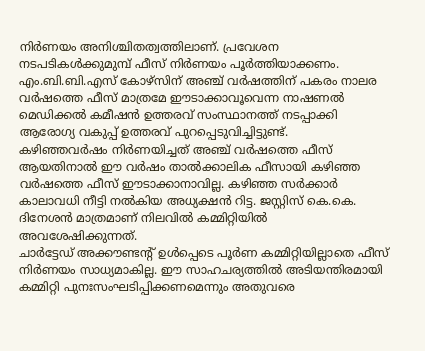നിർണയം അനിശ്ചിതത്വത്തിലാണ്. പ്രവേശന നടപടികൾക്കുമുമ്പ് ഫീസ് നിർണയം പൂർത്തിയാക്കണം. എം.ബി.ബി.എസ് കോഴ്സിന് അഞ്ച് വർഷത്തിന് പകരം നാലര വർഷത്തെ ഫീസ് മാത്രമേ ഈടാക്കാവൂവെന്ന നാഷണൽ മെഡിക്കൽ കമീഷൻ ഉത്തരവ് സംസ്ഥാനത്ത് നടപ്പാക്കി ആരോഗ്യ വകുപ്പ് ഉത്തരവ് പുറപ്പെടുവിച്ചിട്ടുണ്ട്.
കഴിഞ്ഞവർഷം നിർണയിച്ചത് അഞ്ച് വർഷത്തെ ഫീസ് ആയതിനാൽ ഈ വർഷം താൽക്കാലിക ഫീസായി കഴിഞ്ഞ വർഷത്തെ ഫീസ് ഈടാക്കാനാവില്ല. കഴിഞ്ഞ സർക്കാർ കാലാവധി നീട്ടി നൽകിയ അധ്യക്ഷൻ റിട്ട. ജസ്റ്റിസ് കെ.കെ. ദിനേശൻ മാത്രമാണ് നിലവിൽ കമ്മിറ്റിയിൽ അവശേഷിക്കുന്നത്.
ചാർട്ടേഡ് അക്കൗണ്ടന്റ് ഉൾപ്പെടെ പൂർണ കമ്മിറ്റിയില്ലാതെ ഫീസ് നിർണയം സാധ്യമാകില്ല. ഈ സാഹചര്യത്തിൽ അടിയന്തിരമായി കമ്മിറ്റി പുനഃസംഘടിപ്പിക്കണമെന്നും അതുവരെ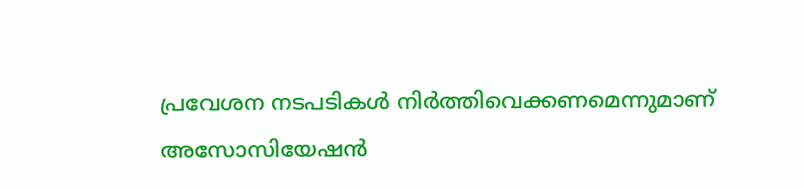പ്രവേശന നടപടികൾ നിർത്തിവെക്കണമെന്നുമാണ് അസോസിയേഷൻ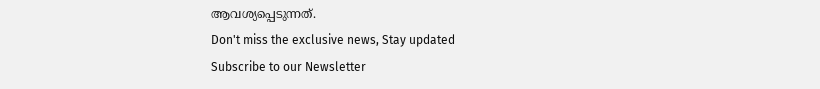ആവശ്യപ്പെടുന്നത്.
Don't miss the exclusive news, Stay updated
Subscribe to our Newsletter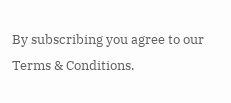By subscribing you agree to our Terms & Conditions.